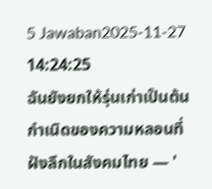5 Jawaban2025-11-27 14:24:25
ฉันยังยกให้รุ่นเก่าเป็นต้นกำเนิดของความหลอนที่ฝังลึกในสังคมไทย — '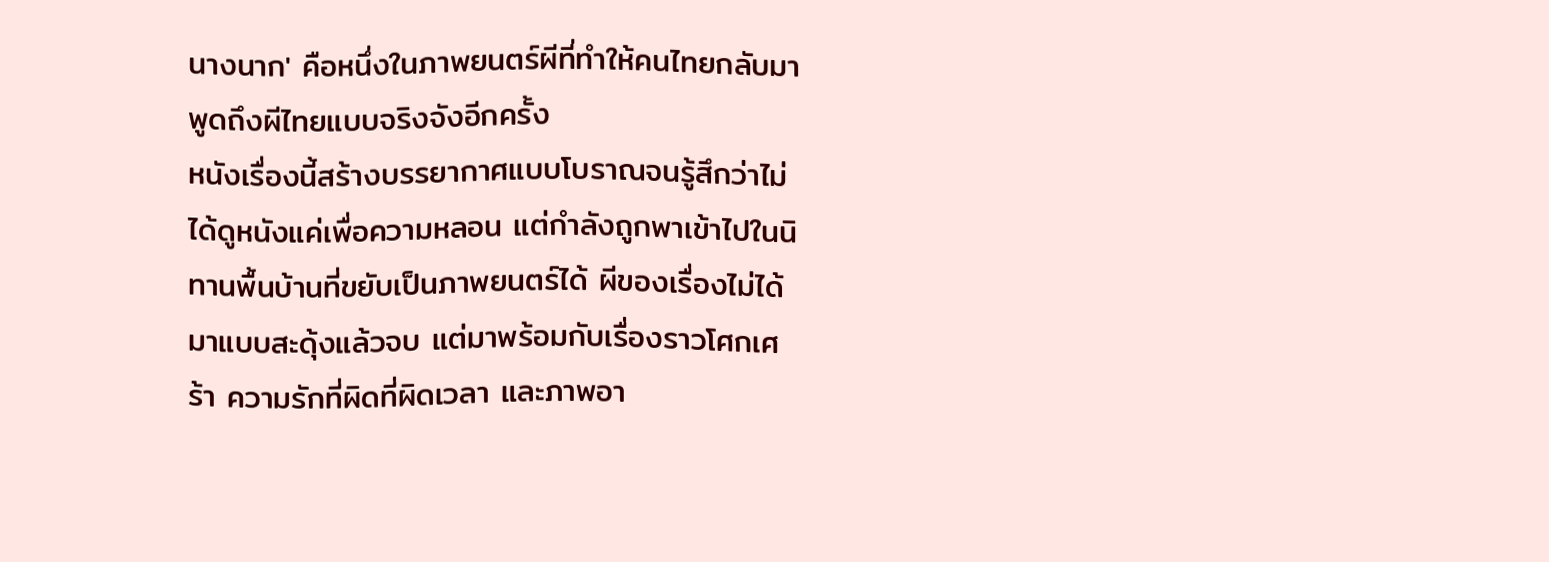นางนาก' คือหนึ่งในภาพยนตร์ผีที่ทำให้คนไทยกลับมาพูดถึงผีไทยแบบจริงจังอีกครั้ง
หนังเรื่องนี้สร้างบรรยากาศแบบโบราณจนรู้สึกว่าไม่ได้ดูหนังแค่เพื่อความหลอน แต่กำลังถูกพาเข้าไปในนิทานพื้นบ้านที่ขยับเป็นภาพยนตร์ได้ ผีของเรื่องไม่ได้มาแบบสะดุ้งแล้วจบ แต่มาพร้อมกับเรื่องราวโศกเศร้า ความรักที่ผิดที่ผิดเวลา และภาพอา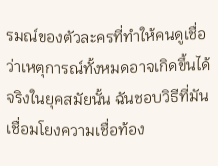รมณ์ของตัวละครที่ทำให้คนดูเชื่อว่าเหตุการณ์ทั้งหมดอาจเกิดขึ้นได้จริงในยุคสมัยนั้น ฉันชอบวิธีที่มันเชื่อมโยงความเชื่อท้อง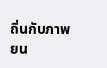ถิ่นกับภาพยน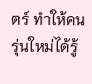ตร์ ทำให้คนรุ่นใหม่ได้รู้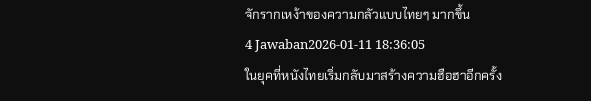จักรากเหง้าของความกลัวแบบไทยๆ มากขึ้น
4 Jawaban2026-01-11 18:36:05
ในยุคที่หนังไทยเริ่มกลับมาสร้างความฮือฮาอีกครั้ง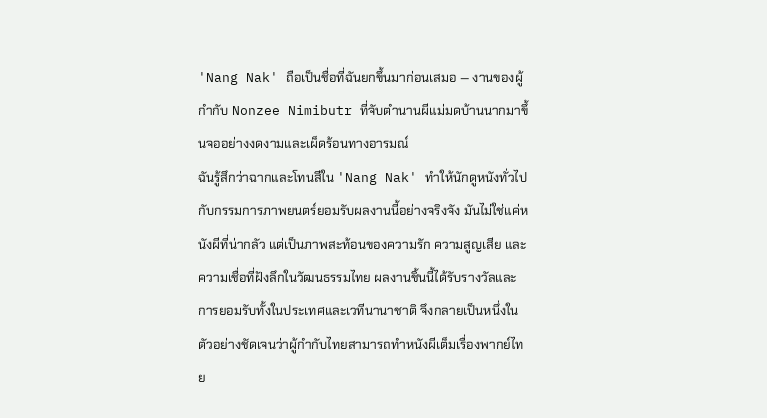'Nang Nak' ถือเป็นชื่อที่ฉันยกขึ้นมาก่อนเสมอ — งานของผู้กำกับ Nonzee Nimibutr ที่จับตำนานผีแม่มดบ้านนากมาขึ้นจออย่างงดงามและเผ็ดร้อนทางอารมณ์
ฉันรู้สึกว่าฉากและโทนสีใน 'Nang Nak' ทำให้นักดูหนังทั่วไปกับกรรมการภาพยนตร์ยอมรับผลงานนี้อย่างจริงจัง มันไม่ใช่แค่หนังผีที่น่ากลัว แต่เป็นภาพสะท้อนของความรัก ความสูญเสีย และความเชื่อที่ฝังลึกในวัฒนธรรมไทย ผลงานชิ้นนี้ได้รับรางวัลและการยอมรับทั้งในประเทศและเวทีนานาชาติ จึงกลายเป็นหนึ่งในตัวอย่างชัดเจนว่าผู้กำกับไทยสามารถทำหนังผีเต็มเรื่องพากย์ไทย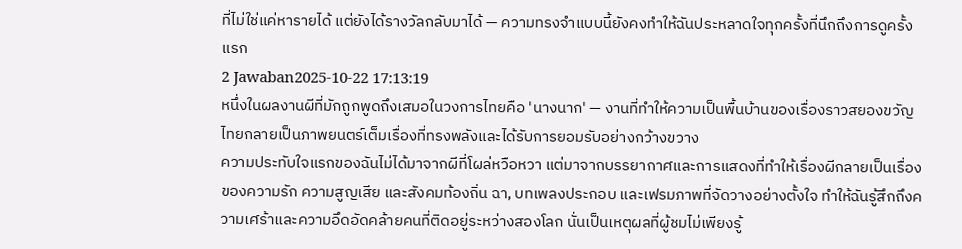ที่ไม่ใช่แค่หารายได้ แต่ยังได้รางวัลกลับมาได้ — ความทรงจำแบบนี้ยังคงทำให้ฉันประหลาดใจทุกครั้งที่นึกถึงการดูครั้งแรก
2 Jawaban2025-10-22 17:13:19
หนึ่งในผลงานผีที่มักถูกพูดถึงเสมอในวงการไทยคือ 'นางนาก' — งานที่ทำให้ความเป็นพื้นบ้านของเรื่องราวสยองขวัญไทยกลายเป็นภาพยนตร์เต็มเรื่องที่ทรงพลังและได้รับการยอมรับอย่างกว้างขวาง
ความประทับใจแรกของฉันไม่ได้มาจากผีที่โผล่หวือหวา แต่มาจากบรรยากาศและการแสดงที่ทำให้เรื่องผีกลายเป็นเรื่องของความรัก ความสูญเสีย และสังคมท้องถิ่น ฉา, บทเพลงประกอบ และเฟรมภาพที่จัดวางอย่างตั้งใจ ทำให้ฉันรู้สึกถึงความเศร้าและความอึดอัดคล้ายคนที่ติดอยู่ระหว่างสองโลก นั่นเป็นเหตุผลที่ผู้ชมไม่เพียงรู้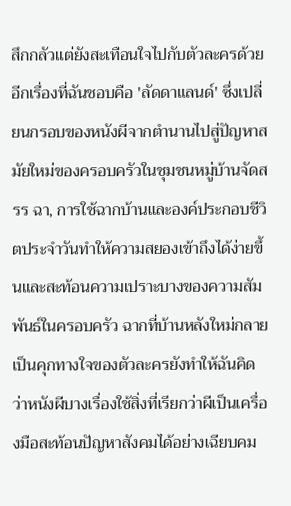สึกกลัวแต่ยังสะเทือนใจไปกับตัวละครด้วย
อีกเรื่องที่ฉันชอบคือ 'ลัดดาแลนด์' ซึ่งเปลี่ยนกรอบของหนังผีจากตำนานไปสู่ปัญหาสมัยใหม่ของครอบครัวในชุมชนหมู่บ้านจัดสรร ฉา, การใช้ฉากบ้านและองค์ประกอบชีวิตประจำวันทำให้ความสยองเข้าถึงได้ง่ายขึ้นและสะท้อนความเปราะบางของความสัมพันธ์ในครอบครัว ฉากที่บ้านหลังใหม่กลายเป็นคุกทางใจของตัวละครยังทำให้ฉันคิดว่าหนังผีบางเรื่องใช้สิ่งที่เรียกว่าผีเป็นเครื่องมือสะท้อนปัญหาสังคมได้อย่างเฉียบคม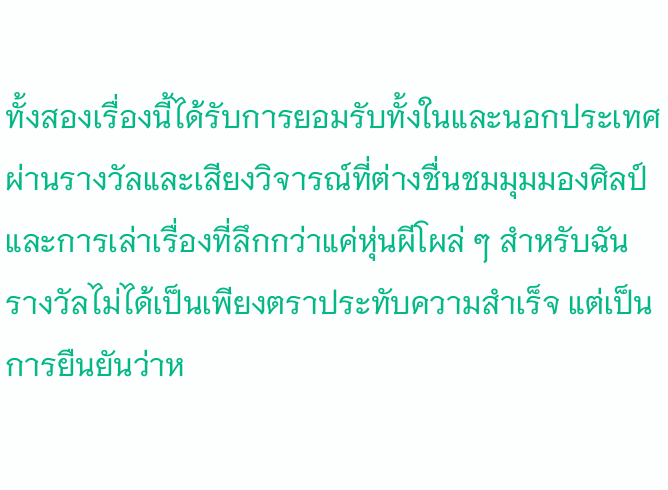ทั้งสองเรื่องนี้ได้รับการยอมรับทั้งในและนอกประเทศผ่านรางวัลและเสียงวิจารณ์ที่ต่างชื่นชมมุมมองศิลป์และการเล่าเรื่องที่ลึกกว่าแค่หุ่นผีโผล่ ๆ สำหรับฉัน รางวัลไม่ได้เป็นเพียงตราประทับความสำเร็จ แต่เป็นการยืนยันว่าห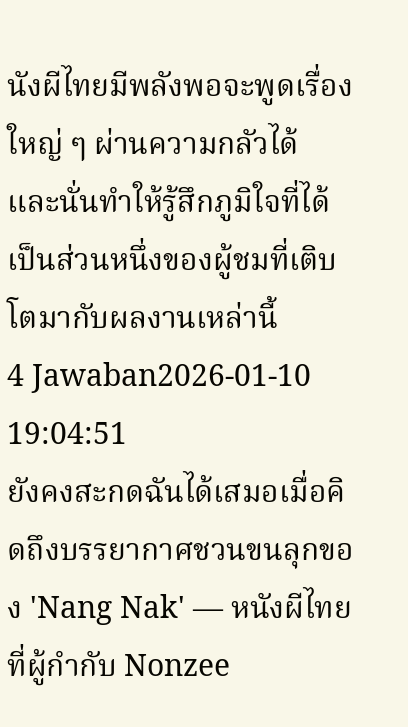นังผีไทยมีพลังพอจะพูดเรื่องใหญ่ ๆ ผ่านความกลัวได้ และนั่นทำให้รู้สึกภูมิใจที่ได้เป็นส่วนหนึ่งของผู้ชมที่เติบโตมากับผลงานเหล่านี้
4 Jawaban2026-01-10 19:04:51
ยังคงสะกดฉันได้เสมอเมื่อคิดถึงบรรยากาศชวนขนลุกของ 'Nang Nak' — หนังผีไทยที่ผู้กำกับ Nonzee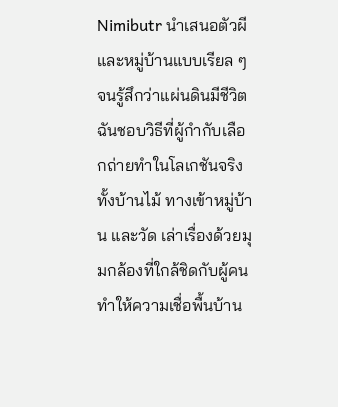Nimibutr นำเสนอตัวผีและหมู่บ้านแบบเรียล ๆ จนรู้สึกว่าแผ่นดินมีชีวิต
ฉันชอบวิธีที่ผู้กำกับเลือกถ่ายทำในโลเกชันจริง ทั้งบ้านไม้ ทางเข้าหมู่บ้าน และวัด เล่าเรื่องด้วยมุมกล้องที่ใกล้ชิดกับผู้คน ทำให้ความเชื่อพื้นบ้าน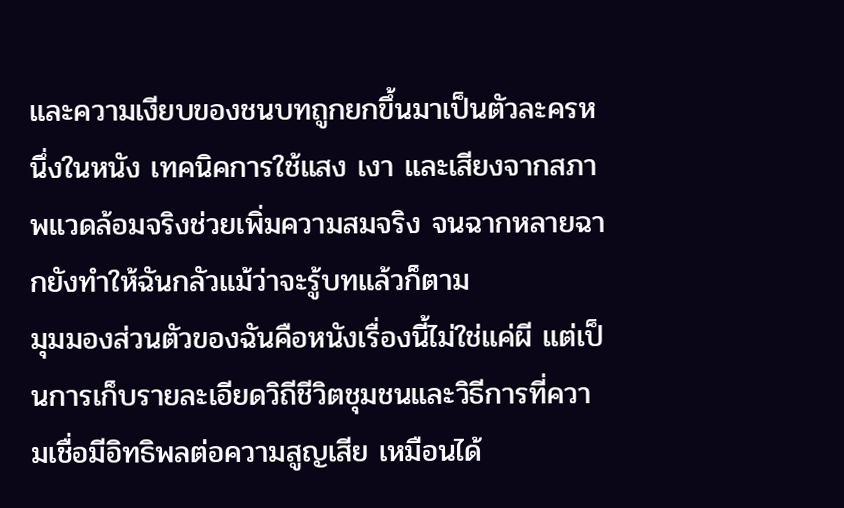และความเงียบของชนบทถูกยกขึ้นมาเป็นตัวละครหนึ่งในหนัง เทคนิคการใช้แสง เงา และเสียงจากสภาพแวดล้อมจริงช่วยเพิ่มความสมจริง จนฉากหลายฉากยังทำให้ฉันกลัวแม้ว่าจะรู้บทแล้วก็ตาม
มุมมองส่วนตัวของฉันคือหนังเรื่องนี้ไม่ใช่แค่ผี แต่เป็นการเก็บรายละเอียดวิถีชีวิตชุมชนและวิธีการที่ความเชื่อมีอิทธิพลต่อความสูญเสีย เหมือนได้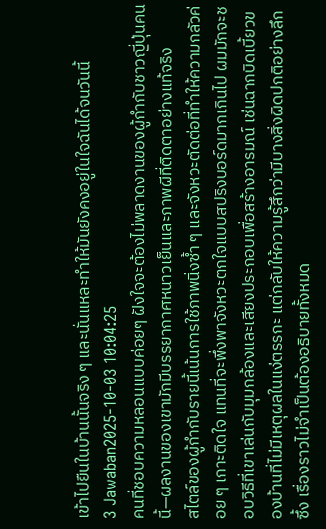เข้าไปยืนในบ้านนั้นจริง ๆ และนั่นแหละทำให้มันยังคงอยู่ในใจฉันได้จนวันนี้
3 Jawaban2025-10-03 10:04:25
คนที่ชอบความหลอนแบบค่อยๆ ฝังใจจะต้องไม่พลาดงานของผู้กำกับชาวญี่ปุ่นคนนี้—ผลงานของเขามักมีบรรยากาศหนาวเย็นและภาพผีที่ติดตาอย่างแท้จริง
สไตล์ของผู้กำกับรายนี้เน้นการใช้ภาพนิ่งซ้ำ ๆ และจังหวะตัดต่อที่ทำให้ความกลัวค่อย ๆ เกาะติดใจ แทนที่จะพึ่งพาจังหวะตกใจแบบสปริงบอร์ดมากเกินไป ผมมักจะชอบวิธีที่เขาเล่นกับมุมกล้องและเสียงประกอบเพื่อสร้างอารมณ์ เช่นฉากบิดเบี้ยวของบ้านที่ไม่มีเหตุผลในแง่ตรรกะ แต่กลับให้ความรู้สึกว่ามีบางสิ่งผิดปกติอย่างลึกซึ้ง เรื่องราวไม่จำเป็นต้องอธิบายทั้งหมด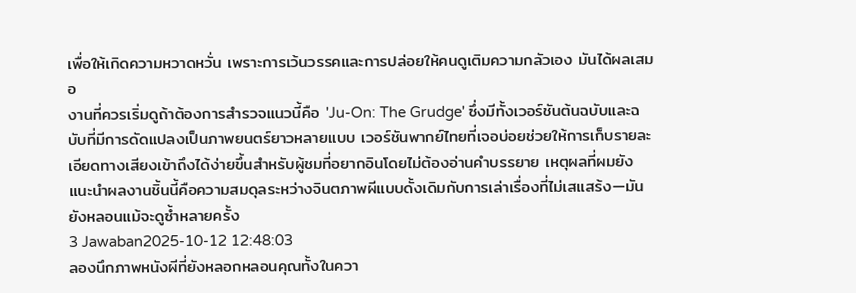เพื่อให้เกิดความหวาดหวั่น เพราะการเว้นวรรคและการปล่อยให้คนดูเติมความกลัวเอง มันได้ผลเสมอ
งานที่ควรเริ่มดูถ้าต้องการสำรวจแนวนี้คือ 'Ju-On: The Grudge' ซึ่งมีทั้งเวอร์ชันต้นฉบับและฉบับที่มีการดัดแปลงเป็นภาพยนตร์ยาวหลายแบบ เวอร์ชันพากย์ไทยที่เจอบ่อยช่วยให้การเก็บรายละเอียดทางเสียงเข้าถึงได้ง่ายขึ้นสำหรับผู้ชมที่อยากอินโดยไม่ต้องอ่านคำบรรยาย เหตุผลที่ผมยังแนะนำผลงานชิ้นนี้คือความสมดุลระหว่างจินตภาพผีแบบดั้งเดิมกับการเล่าเรื่องที่ไม่เสแสร้ง—มันยังหลอนแม้จะดูซ้ำหลายครั้ง
3 Jawaban2025-10-12 12:48:03
ลองนึกภาพหนังผีที่ยังหลอกหลอนคุณทั้งในควา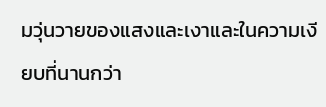มวุ่นวายของแสงและเงาและในความเงียบที่นานกว่า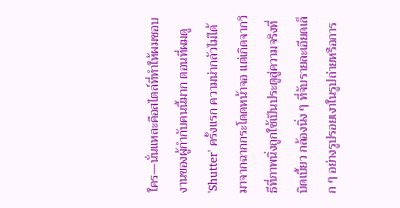ใคร—นั่นแหละคือสไตล์ที่ทำให้ผมชอบงานของผู้กำกับคนนี้มาก ตอนที่ผมดู 'Shutter' ครั้งแรก ความน่ากลัวไม่ได้มาจากฉากกระโดดหน้าจอ แต่เกิดจากวิธีที่ภาพนิ่งถูกใช้เป็นประตูสู่ความจริงที่บิดเบี้ยว กล้องนิ่ง ๆ ที่จับรายละเอียดเล็ก ๆ อย่างรูปรอยเงาในรูปถ่ายหรือการ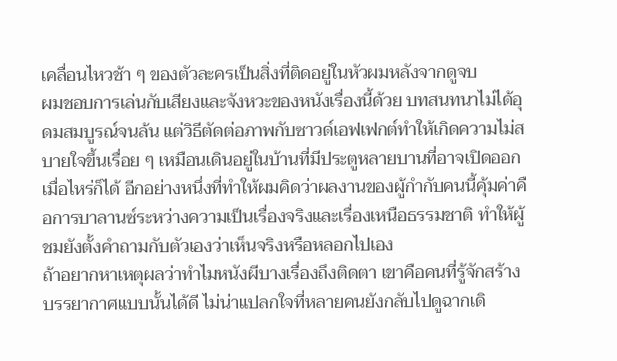เคลื่อนไหวช้า ๆ ของตัวละครเป็นสิ่งที่ติดอยู่ในหัวผมหลังจากดูจบ
ผมชอบการเล่นกับเสียงและจังหวะของหนังเรื่องนี้ด้วย บทสนทนาไม่ได้อุดมสมบูรณ์จนล้น แต่วิธีตัดต่อภาพกับซาวด์เอฟเฟกต์ทำให้เกิดความไม่สบายใจขึ้นเรื่อย ๆ เหมือนเดินอยู่ในบ้านที่มีประตูหลายบานที่อาจเปิดออกเมื่อไหร่ก็ได้ อีกอย่างหนึ่งที่ทำให้ผมคิดว่าผลงานของผู้กำกับคนนี้คุ้มค่าคือการบาลานซ์ระหว่างความเป็นเรื่องจริงและเรื่องเหนือธรรมชาติ ทำให้ผู้ชมยังตั้งคำถามกับตัวเองว่าเห็นจริงหรือหลอกไปเอง
ถ้าอยากหาเหตุผลว่าทำไมหนังผีบางเรื่องถึงติดตา เขาคือคนที่รู้จักสร้างบรรยากาศแบบนั้นได้ดี ไม่น่าแปลกใจที่หลายคนยังกลับไปดูฉากเดิ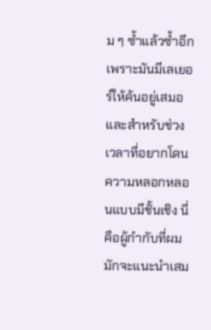ม ๆ ซ้ำแล้วซ้ำอีก เพราะมันมีเลเยอร์ให้ค้นอยู่เสมอ และสำหรับช่วงเวลาที่อยากโดนความหลอกหลอนแบบมีชั้นเชิง นี่คือผู้กำกับที่ผมมักจะแนะนำเสม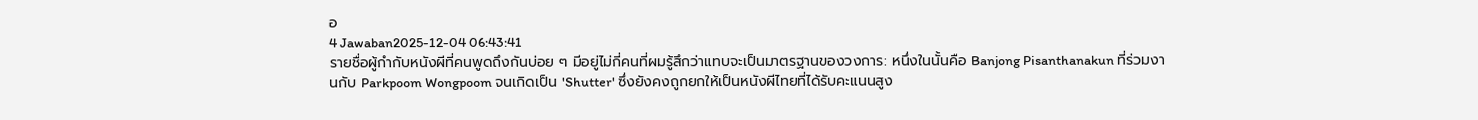อ
4 Jawaban2025-12-04 06:43:41
รายชื่อผู้กำกับหนังผีที่คนพูดถึงกันบ่อย ๆ มีอยู่ไม่กี่คนที่ผมรู้สึกว่าแทบจะเป็นมาตรฐานของวงการ: หนึ่งในนั้นคือ Banjong Pisanthanakun ที่ร่วมงานกับ Parkpoom Wongpoom จนเกิดเป็น 'Shutter' ซึ่งยังคงถูกยกให้เป็นหนังผีไทยที่ได้รับคะแนนสูง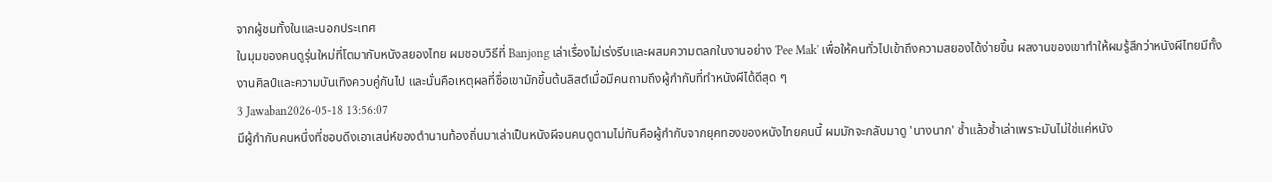จากผู้ชมทั้งในและนอกประเทศ
ในมุมของคนดูรุ่นใหม่ที่โตมากับหนังสยองไทย ผมชอบวิธีที่ Banjong เล่าเรื่องไม่เร่งรีบและผสมความตลกในงานอย่าง 'Pee Mak' เพื่อให้คนทั่วไปเข้าถึงความสยองได้ง่ายขึ้น ผลงานของเขาทำให้ผมรู้สึกว่าหนังผีไทยมีทั้งงานศิลป์และความบันเทิงควบคู่กันไป และนั่นคือเหตุผลที่ชื่อเขามักขึ้นต้นลิสต์เมื่อมีคนถามถึงผู้กำกับที่ทำหนังผีได้ดีสุด ๆ
3 Jawaban2026-05-18 13:56:07
มีผู้กำกับคนหนึ่งที่ชอบดึงเอาเสน่ห์ของตำนานท้องถิ่นมาเล่าเป็นหนังผีจนคนดูตามไม่ทันคือผู้กำกับจากยุคทองของหนังไทยคนนี้ ผมมักจะกลับมาดู 'นางนาก' ซ้ำแล้วซ้ำเล่าเพราะมันไม่ใช่แค่หนัง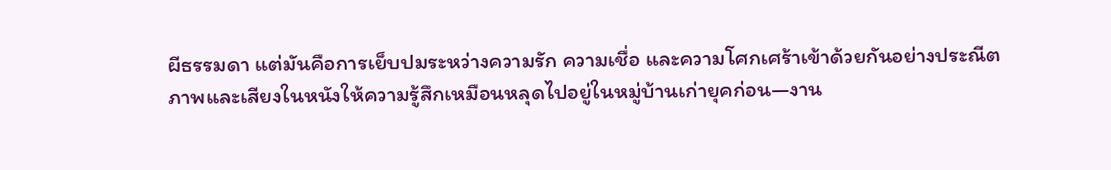ผีธรรมดา แต่มันคือการเย็บปมระหว่างความรัก ความเชื่อ และความโศกเศร้าเข้าด้วยกันอย่างประณีต
ภาพและเสียงในหนังให้ความรู้สึกเหมือนหลุดไปอยู่ในหมู่บ้านเก่ายุคก่อน—งาน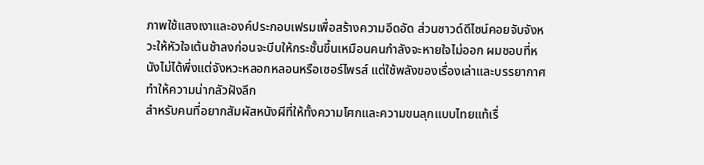ภาพใช้แสงเงาและองค์ประกอบเฟรมเพื่อสร้างความอึดอัด ส่วนซาวด์ดีไซน์คอยจับจังหวะให้หัวใจเต้นช้าลงก่อนจะบีบให้กระชั้นขึ้นเหมือนคนกำลังจะหายใจไม่ออก ผมชอบที่หนังไม่ได้พึ่งแต่จังหวะหลอกหลอนหรือเซอร์ไพรส์ แต่ใช้พลังของเรื่องเล่าและบรรยากาศทำให้ความน่ากลัวฝังลึก
สำหรับคนที่อยากสัมผัสหนังผีที่ให้ทั้งความโศกและความขนลุกแบบไทยแท้เรื่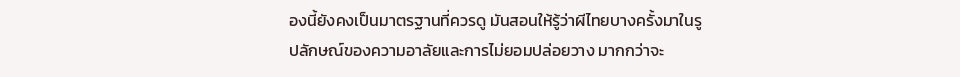องนี้ยังคงเป็นมาตรฐานที่ควรดู มันสอนให้รู้ว่าผีไทยบางครั้งมาในรูปลักษณ์ของความอาลัยและการไม่ยอมปล่อยวาง มากกว่าจะ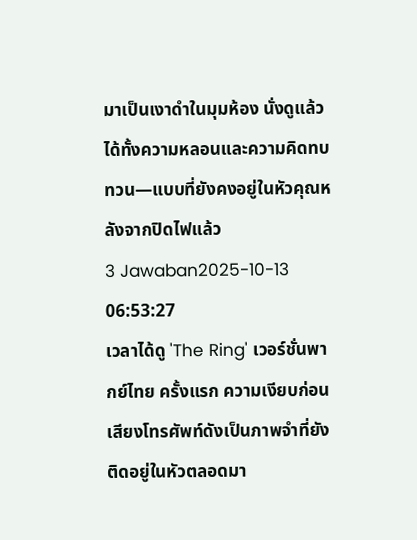มาเป็นเงาดำในมุมห้อง นั่งดูแล้วได้ทั้งความหลอนและความคิดทบทวน—แบบที่ยังคงอยู่ในหัวคุณหลังจากปิดไฟแล้ว
3 Jawaban2025-10-13 06:53:27
เวลาได้ดู 'The Ring' เวอร์ชั่นพากย์ไทย ครั้งแรก ความเงียบก่อนเสียงโทรศัพท์ดังเป็นภาพจำที่ยังติดอยู่ในหัวตลอดมา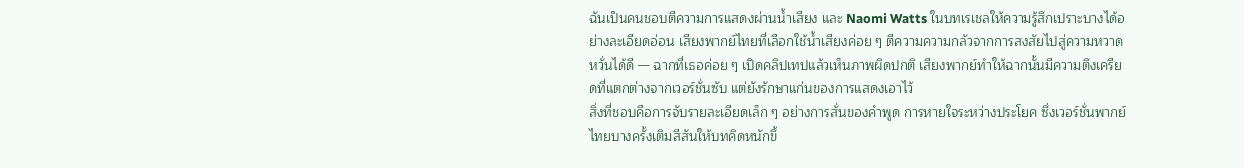ฉันเป็นคนชอบตีความการแสดงผ่านน้ำเสียง และ Naomi Watts ในบทเรเชลให้ความรู้สึกเปราะบางได้อย่างละเอียดอ่อน เสียงพากย์ไทยที่เลือกใช้น้ำเสียงค่อย ๆ ตีความความกลัวจากการสงสัยไปสู่ความหวาดหวั่นได้ดี — ฉากที่เธอค่อย ๆ เปิดคลิปเทปแล้วเห็นภาพผิดปกติ เสียงพากย์ทำให้ฉากนั้นมีความตึงเครียดที่แตกต่างจากเวอร์ชั่นซับ แต่ยังรักษาแก่นของการแสดงเอาไว้
สิ่งที่ชอบคือการจับรายละเอียดเล็ก ๆ อย่างการสั่นของคำพูด การหายใจระหว่างประโยค ซึ่งเวอร์ชั่นพากย์ไทยบางครั้งเติมสีสันให้บทคิดหนักขึ้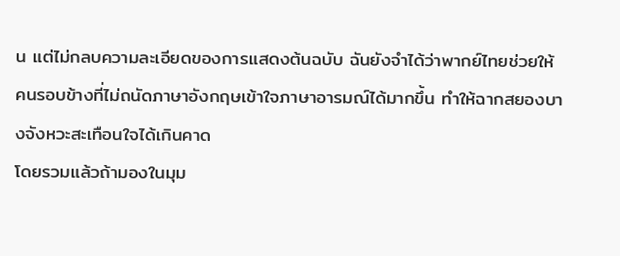น แต่ไม่กลบความละเอียดของการแสดงต้นฉบับ ฉันยังจำได้ว่าพากย์ไทยช่วยให้คนรอบข้างที่ไม่ถนัดภาษาอังกฤษเข้าใจภาษาอารมณ์ได้มากขึ้น ทำให้ฉากสยองบางจังหวะสะเทือนใจได้เกินคาด
โดยรวมแล้วถ้ามองในมุม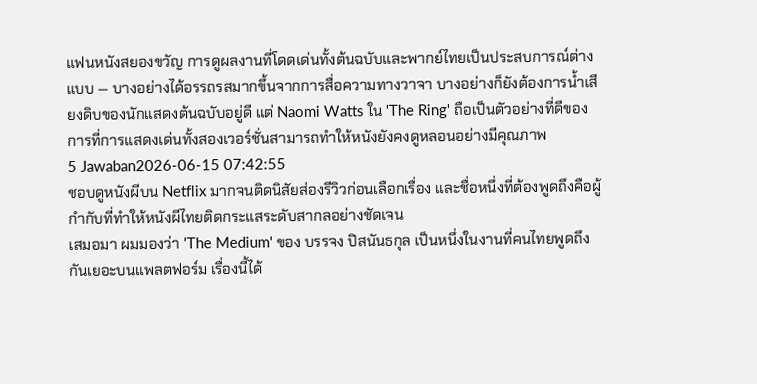แฟนหนังสยองขวัญ การดูผลงานที่โดดเด่นทั้งต้นฉบับและพากย์ไทยเป็นประสบการณ์ต่างแบบ — บางอย่างได้อรรถรสมากขึ้นจากการสื่อความทางวาจา บางอย่างก็ยังต้องการน้ำเสียงดิบของนักแสดงต้นฉบับอยู่ดี แต่ Naomi Watts ใน 'The Ring' ถือเป็นตัวอย่างที่ดีของการที่การแสดงเด่นทั้งสองเวอร์ชั่นสามารถทำให้หนังยังคงดูหลอนอย่างมีคุณภาพ
5 Jawaban2026-06-15 07:42:55
ชอบดูหนังผีบน Netflix มากจนติดนิสัยส่องรีวิวก่อนเลือกเรื่อง และชื่อหนึ่งที่ต้องพูดถึงคือผู้กำกับที่ทำให้หนังผีไทยติดกระแสระดับสากลอย่างชัดเจน
เสมอมา ผมมองว่า 'The Medium' ของ บรรจง ปิสนันธกุล เป็นหนึ่งในงานที่คนไทยพูดถึงกันเยอะบนแพลตฟอร์ม เรื่องนี้ได้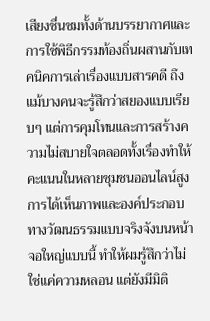เสียงชื่นชมทั้งด้านบรรยากาศและการใช้พิธีกรรมท้องถิ่นผสานกับเทคนิคการเล่าเรื่องแบบสารคดี ถึงแม้บางคนจะรู้สึกว่าสยองแบบเรียบๆ แต่การคุมโทนและการสร้างความไม่สบายใจตลอดทั้งเรื่องทำให้คะแนนในหลายชุมชนออนไลน์สูง การได้เห็นภาพและองค์ประกอบทางวัฒนธรรมแบบจริงจังบนหน้าจอใหญ่แบบนี้ ทำให้ผมรู้สึกว่าไม่ใช่แค่ความหลอน แต่ยังมีมิติ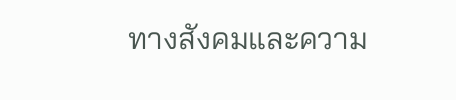ทางสังคมและความ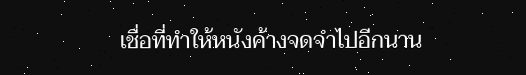เชื่อที่ทำให้หนังค้างจดจำไปอีกนาน